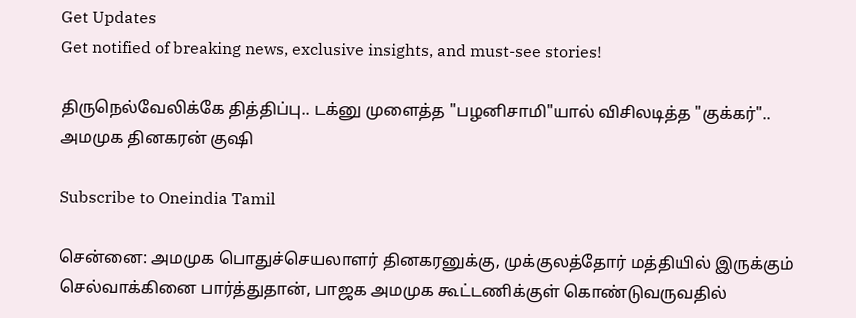Get Updates
Get notified of breaking news, exclusive insights, and must-see stories!

திருநெல்வேலிக்கே தித்திப்பு.. டக்னு முளைத்த "பழனிசாமி"யால் விசிலடித்த "குக்கர்".. அமமுக தினகரன் குஷி

Subscribe to Oneindia Tamil

சென்னை: அமமுக பொதுச்செயலாளர் தினகரனுக்கு, முக்குலத்தோர் மத்தியில் இருக்கும் செல்வாக்கினை பார்த்துதான், பாஜக அமமுக கூட்டணிக்குள் கொண்டுவருவதில்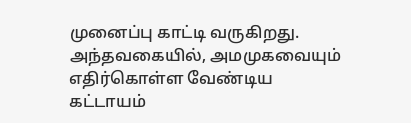முனைப்பு காட்டி வருகிறது. அந்தவகையில், அமமுகவையும் எதிர்கொள்ள வேண்டிய கட்டாயம்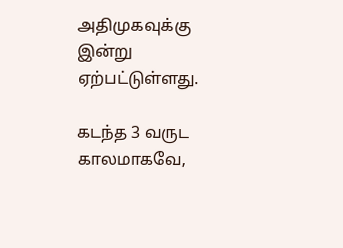அதிமுகவுக்கு இன்று ஏற்பட்டுள்ளது.

கடந்த 3 வருட காலமாகவே,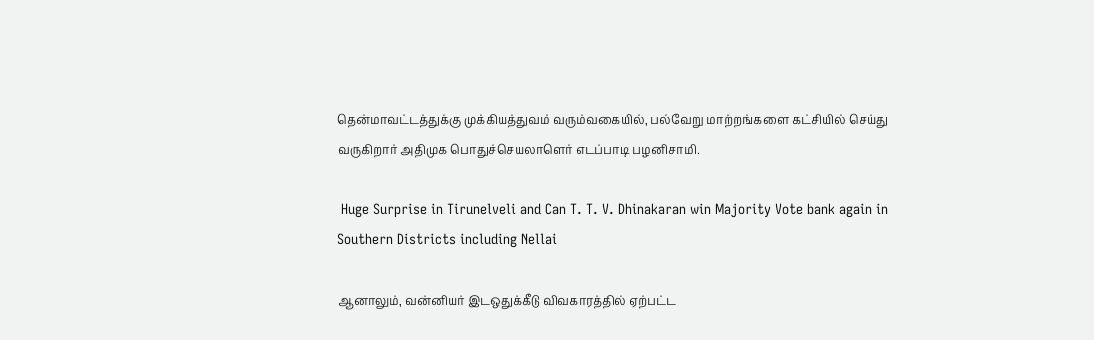தென்மாவட்டத்துக்கு முக்கியத்துவம் வரும்வகையில், பல்வேறு மாற்றங்களை கட்சியில் செய்து வருகிறார் அதிமுக பொதுச்செயலாளெர் எடப்பாடி பழனிசாமி.

 Huge Surprise in Tirunelveli and Can T. T. V. Dhinakaran win Majority Vote bank again in Southern Districts including Nellai

ஆனாலும், வன்னியர் இடஒதுக்கீடு விவகாரத்தில் ஏற்பட்ட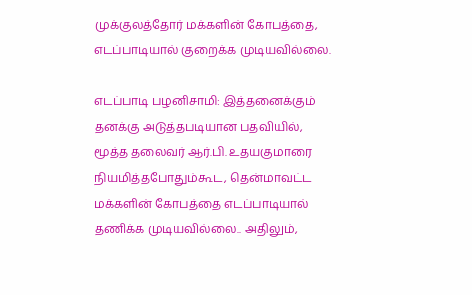முக்குலத்தோர் மக்களின் கோபத்தை, எடப்பாடியால் குறைக்க முடியவில்லை.

எடப்பாடி பழனிசாமி: இத்தனைக்கும் தனக்கு அடுத்தபடியான பதவியில், மூத்த தலைவர் ஆர்.பி. உதயகுமாரை நியமித்தபோதும்கூட, தென்மாவட்ட மக்களின் கோபத்தை எடப்பாடியால் தணிக்க முடியவில்லை.. அதிலும்,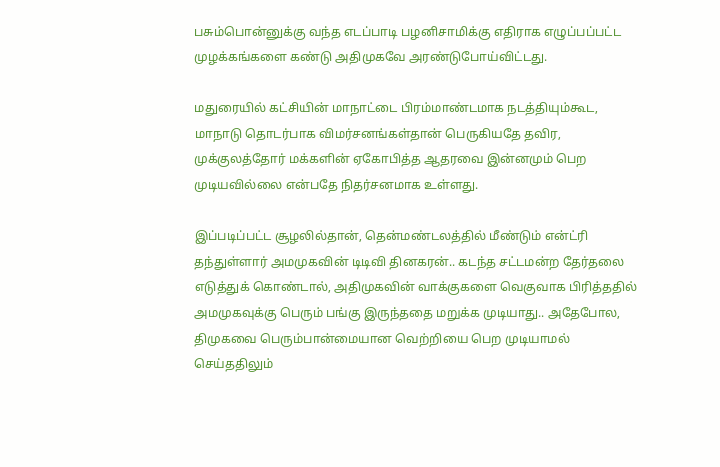பசும்பொன்னுக்கு வந்த எடப்பாடி பழனிசாமிக்கு எதிராக எழுப்பப்பட்ட முழக்கங்களை கண்டு அதிமுகவே அரண்டுபோய்விட்டது.

மதுரையில் கட்சியின் மாநாட்டை பிரம்மாண்டமாக நடத்தியும்கூட, மாநாடு தொடர்பாக விமர்சனங்கள்தான் பெருகியதே தவிர, முக்குலத்தோர் மக்களின் ஏகோபித்த ஆதரவை இன்னமும் பெற முடியவில்லை என்பதே நிதர்சனமாக உள்ளது.

இப்படிப்பட்ட சூழலில்தான், தென்மண்டலத்தில் மீண்டும் என்ட்ரி தந்துள்ளார் அமமுகவின் டிடிவி தினகரன்.. கடந்த சட்டமன்ற தேர்தலை எடுத்துக் கொண்டால், அதிமுகவின் வாக்குகளை வெகுவாக பிரித்ததில் அமமுகவுக்கு பெரும் பங்கு இருந்ததை மறுக்க முடியாது.. அதேபோல, திமுகவை பெரும்பான்மையான வெற்றியை பெற முடியாமல் செய்ததிலும்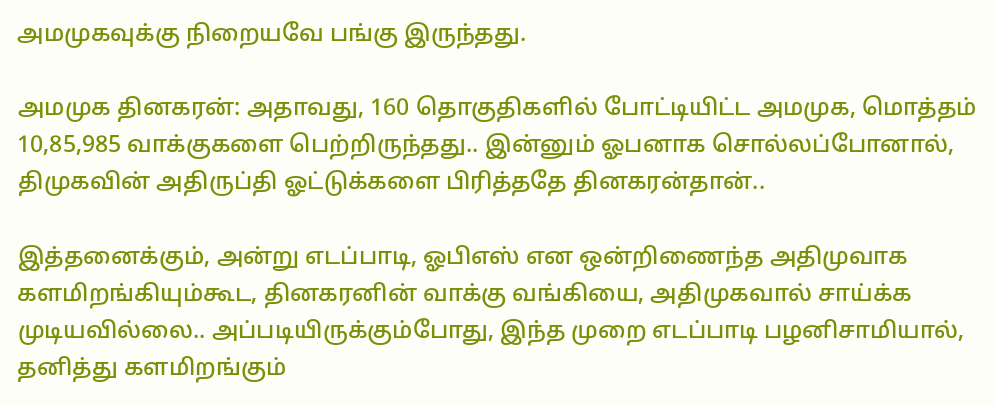அமமுகவுக்கு நிறையவே பங்கு இருந்தது.

அமமுக தினகரன்: அதாவது, 160 தொகுதிகளில் போட்டியிட்ட அமமுக, மொத்தம் 10,85,985 வாக்குகளை பெற்றிருந்தது.. இன்னும் ஓபனாக சொல்லப்போனால், திமுகவின் அதிருப்தி ஓட்டுக்களை பிரித்ததே தினகரன்தான்..

இத்தனைக்கும், அன்று எடப்பாடி, ஓபிஎஸ் என ஒன்றிணைந்த அதிமுவாக களமிறங்கியும்கூட, தினகரனின் வாக்கு வங்கியை, அதிமுகவால் சாய்க்க முடியவில்லை.. அப்படியிருக்கும்போது, இந்த முறை எடப்பாடி பழனிசாமியால், தனித்து களமிறங்கும்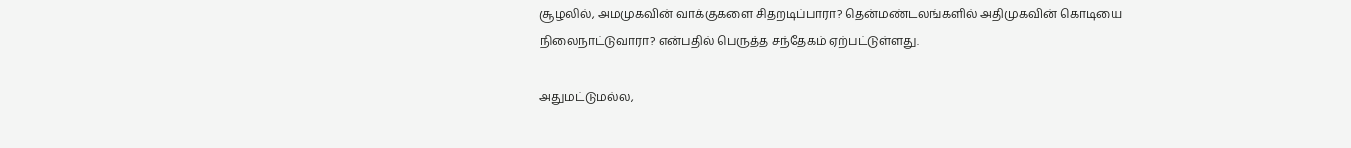சூழலில், அமமுகவின் வாக்குகளை சிதறடிப்பாரா? தென்மண்டலங்களில் அதிமுகவின் கொடியை நிலைநாட்டுவாரா? என்பதில் பெருத்த சந்தேகம் ஏற்பட்டுள்ளது.

அதுமட்டுமல்ல,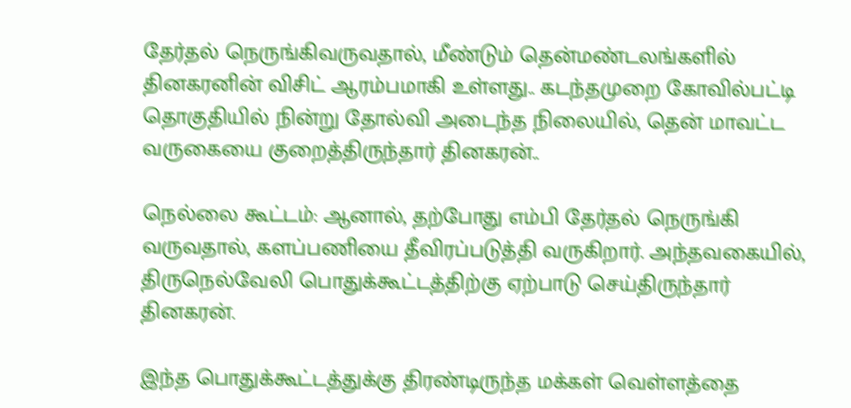தேர்தல் நெருங்கிவருவதால், மீண்டும் தென்மண்டலங்களில் தினகரனின் விசிட் ஆரம்பமாகி உள்ளது.. கடந்தமுறை கோவில்பட்டி தொகுதியில் நின்று தோல்வி அடைந்த நிலையில், தென் மாவட்ட வருகையை குறைத்திருந்தார் தினகரன்..

நெல்லை கூட்டம்: ஆனால், தற்போது எம்பி தேர்தல் நெருங்கி வருவதால், களப்பணியை தீவிரப்படுத்தி வருகிறார். அந்தவகையில், திருநெல்வேலி பொதுக்கூட்டத்திற்கு ஏற்பாடு செய்திருந்தார் தினகரன்.

இந்த பொதுக்கூட்டத்துக்கு திரண்டிருந்த மக்கள் வெள்ளத்தை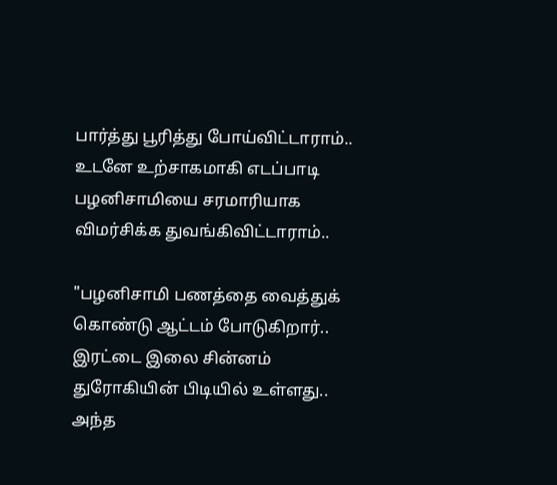பார்த்து பூரித்து போய்விட்டாராம்.. உடனே உற்சாகமாகி எடப்பாடி பழனிசாமியை சரமாரியாக விமர்சிக்க துவங்கிவிட்டாராம்..

"பழனிசாமி பணத்தை வைத்துக் கொண்டு ஆட்டம் போடுகிறார்.. இரட்டை இலை சின்னம் துரோகியின் பிடியில் உள்ளது.. அந்த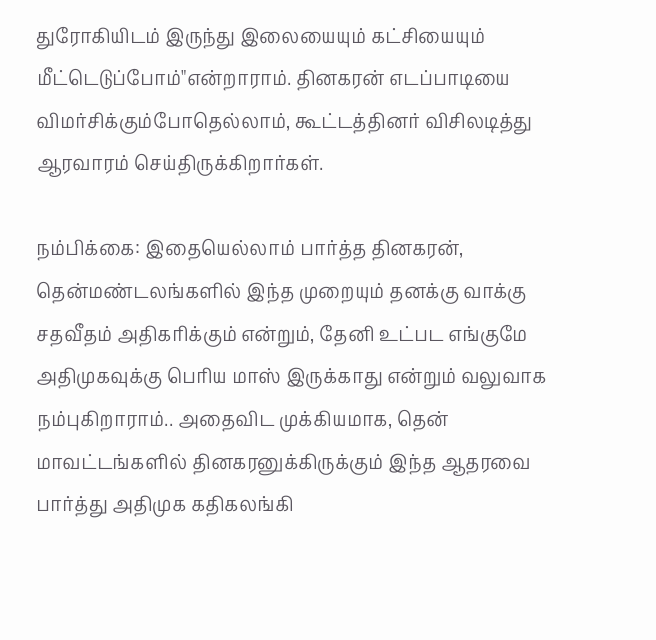துரோகியிடம் இருந்து இலையையும் கட்சியையும் மீட்டெடுப்போம்"என்றாராம். தினகரன் எடப்பாடியை விமர்சிக்கும்போதெல்லாம், கூட்டத்தினர் விசிலடித்து ஆரவாரம் செய்திருக்கிறார்கள்.

நம்பிக்கை: இதையெல்லாம் பார்த்த தினகரன், தென்மண்டலங்களில் இந்த முறையும் தனக்கு வாக்கு சதவீதம் அதிகரிக்கும் என்றும், தேனி உட்பட எங்குமே அதிமுகவுக்கு பெரிய மாஸ் இருக்காது என்றும் வலுவாக நம்புகிறாராம்.. அதைவிட முக்கியமாக, தென் மாவட்டங்களில் தினகரனுக்கிருக்கும் இந்த ஆதரவை பார்த்து அதிமுக கதிகலங்கி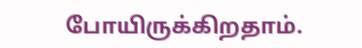போயிருக்கிறதாம்.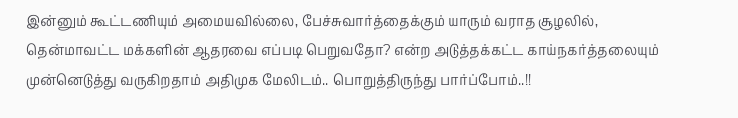இன்னும் கூட்டணியும் அமையவில்லை, பேச்சுவார்த்தைக்கும் யாரும் வராத சூழலில், தென்மாவட்ட மக்களின் ஆதரவை எப்படி பெறுவதோ? என்ற அடுத்தக்கட்ட காய்நகர்த்தலையும் முன்னெடுத்து வருகிறதாம் அதிமுக மேலிடம்.. பொறுத்திருந்து பார்ப்போம்..!!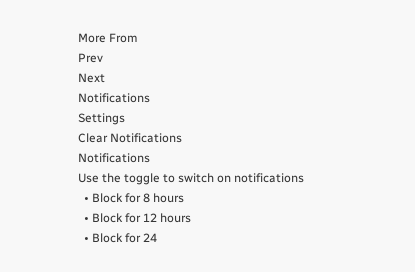More From
Prev
Next
Notifications
Settings
Clear Notifications
Notifications
Use the toggle to switch on notifications
  • Block for 8 hours
  • Block for 12 hours
  • Block for 24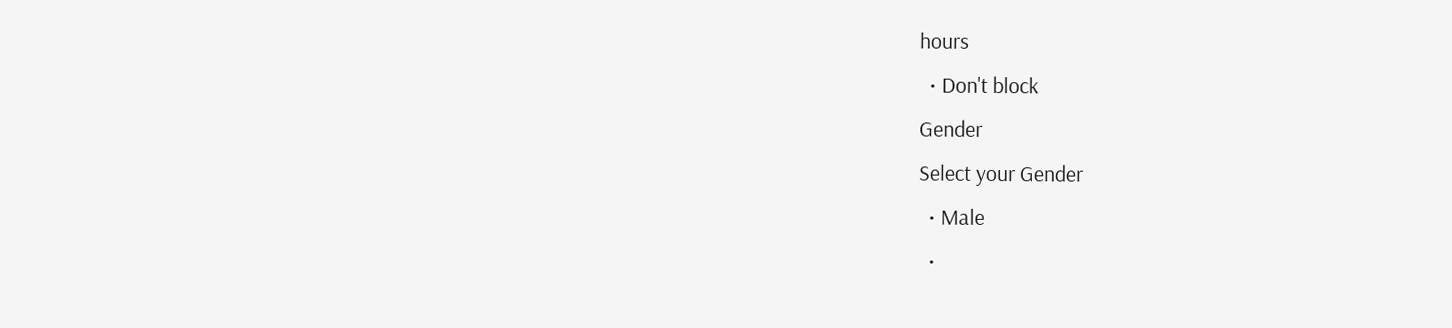hours
  • Don't block
Gender
Select your Gender
  • Male
  •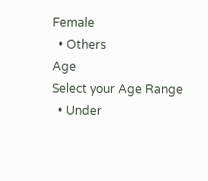Female
  • Others
Age
Select your Age Range
  • Under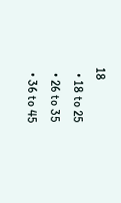18
  • 18 to 25
  • 26 to 35
  • 36 to 45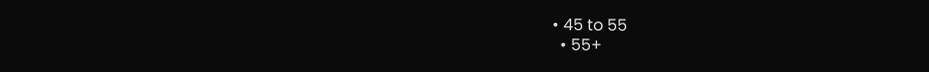• 45 to 55
  • 55+